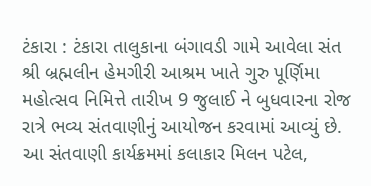ટંકારા : ટંકારા તાલુકાના બંગાવડી ગામે આવેલા સંત શ્રી બ્રહ્મલીન હેમગીરી આશ્રમ ખાતે ગુરુ પૂર્ણિમા મહોત્સવ નિમિત્તે તારીખ 9 જુલાઈ ને બુધવારના રોજ રાત્રે ભવ્ય સંતવાણીનું આયોજન કરવામાં આવ્યું છે. આ સંતવાણી કાર્યક્રમમાં કલાકાર મિલન પટેલ,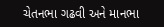ચેતનભા ગઢવી અને માનભા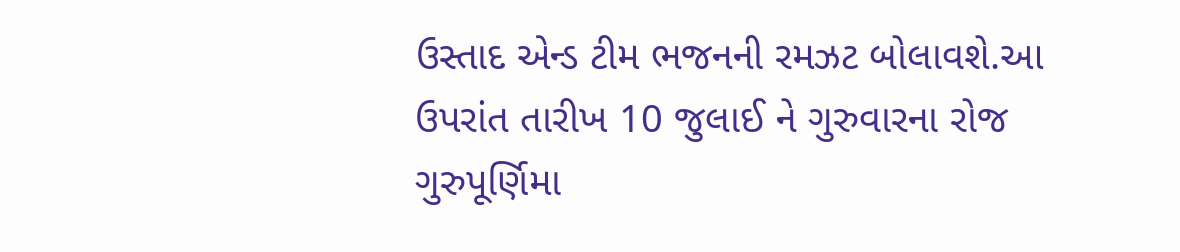ઉસ્તાદ એન્ડ ટીમ ભજનની રમઝટ બોલાવશે.આ ઉપરાંત તારીખ 10 જુલાઈ ને ગુરુવારના રોજ ગુરુપૂર્ણિમા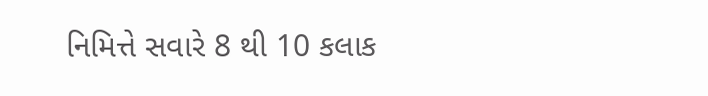નિમિત્તે સવારે 8 થી 10 કલાક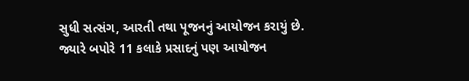સુધી સત્સંગ, આરતી તથા પૂજનનું આયોજન કરાયું છે. જ્યારે બપોરે 11 કલાકે પ્રસાદનું પણ આયોજન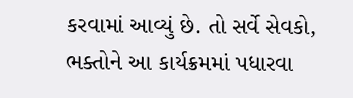કરવામાં આવ્યું છે. તો સર્વે સેવકો, ભક્તોને આ કાર્યક્રમમાં પધારવા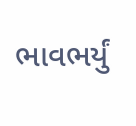ભાવભર્યું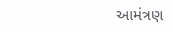આમંત્રણ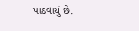પાઠવાયું છે.